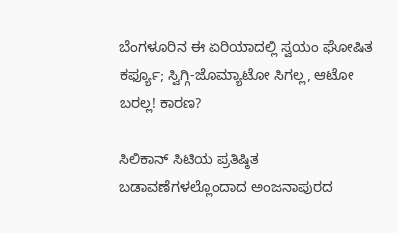ಬೆಂಗಳೂರಿನ ಈ ಏರಿಯಾದಲ್ಲಿ ಸ್ವಯಂ ಘೋಷಿತ ಕರ್ಫ್ಯೂ; ಸ್ವಿಗ್ಗಿ-ಜೊಮ್ಯಾಟೋ ಸಿಗಲ್ಲ, ಆಟೋ ಬರಲ್ಲ! ಕಾರಣ?

ಸಿಲಿಕಾನ್ ಸಿಟಿಯ ಪ್ರತಿಷ್ಠಿತ ಬಡಾವಣೆಗಳಲ್ಲೊಂದಾದ ಅಂಜನಾಪುರದ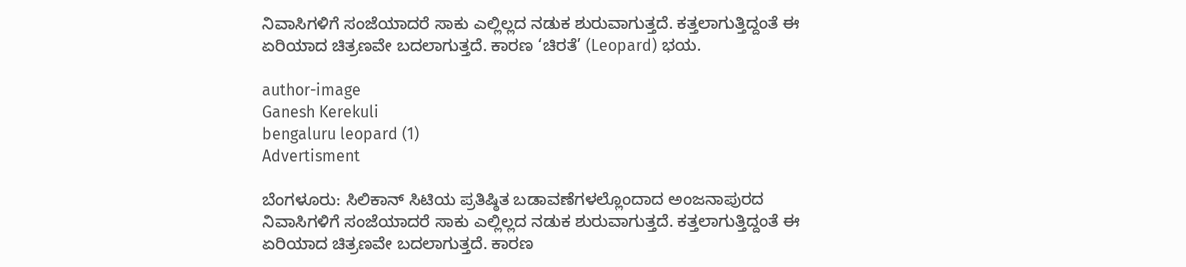ನಿವಾಸಿಗಳಿಗೆ ಸಂಜೆಯಾದರೆ ಸಾಕು ಎಲ್ಲಿಲ್ಲದ ನಡುಕ ಶುರುವಾಗುತ್ತದೆ. ಕತ್ತಲಾಗುತ್ತಿದ್ದಂತೆ ಈ ಏರಿಯಾದ ಚಿತ್ರಣವೇ ಬದಲಾಗುತ್ತದೆ. ಕಾರಣ ‘ಚಿರತೆ’ (Leopard) ಭಯ.

author-image
Ganesh Kerekuli
bengaluru leopard (1)
Advertisment

ಬೆಂಗಳೂರು: ಸಿಲಿಕಾನ್ ಸಿಟಿಯ ಪ್ರತಿಷ್ಠಿತ ಬಡಾವಣೆಗಳಲ್ಲೊಂದಾದ ಅಂಜನಾಪುರದ ನಿವಾಸಿಗಳಿಗೆ ಸಂಜೆಯಾದರೆ ಸಾಕು ಎಲ್ಲಿಲ್ಲದ ನಡುಕ ಶುರುವಾಗುತ್ತದೆ. ಕತ್ತಲಾಗುತ್ತಿದ್ದಂತೆ ಈ ಏರಿಯಾದ ಚಿತ್ರಣವೇ ಬದಲಾಗುತ್ತದೆ. ಕಾರಣ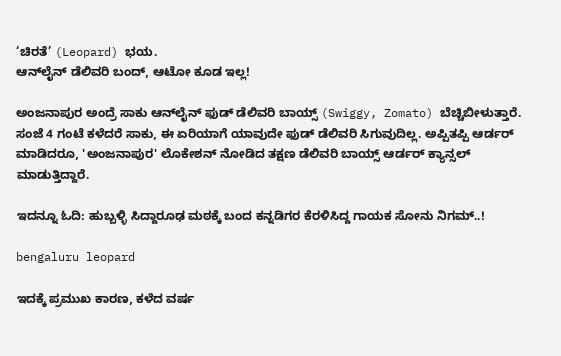‘ಚಿರತೆ’ (Leopard) ಭಯ.
ಆನ್‌ಲೈನ್ ಡೆಲಿವರಿ ಬಂದ್, ಆಟೋ ಕೂಡ ಇಲ್ಲ!

ಅಂಜನಾಪುರ ಅಂದ್ರೆ ಸಾಕು ಆನ್‌ಲೈನ್ ಫುಡ್ ಡೆಲಿವರಿ ಬಾಯ್ಸ್ (Swiggy, Zomato) ಬೆಚ್ಚಿಬೀಳುತ್ತಾರೆ. ಸಂಜೆ 4 ಗಂಟೆ ಕಳೆದರೆ ಸಾಕು, ಈ ಏರಿಯಾಗೆ ಯಾವುದೇ ಫುಡ್ ಡೆಲಿವರಿ ಸಿಗುವುದಿಲ್ಲ. ಅಪ್ಪಿತಪ್ಪಿ ಆರ್ಡರ್ ಮಾಡಿದರೂ, 'ಅಂಜನಾಪುರ' ಲೊಕೇಶನ್ ನೋಡಿದ ತಕ್ಷಣ ಡೆಲಿವರಿ ಬಾಯ್ಸ್ ಆರ್ಡರ್ ಕ್ಯಾನ್ಸಲ್ ಮಾಡುತ್ತಿದ್ದಾರೆ.

ಇದನ್ನೂ ಓದಿ: ಹುಬ್ಬಳ್ಳಿ ಸಿದ್ದಾರೂಢ ಮಠಕ್ಕೆ ಬಂದ ಕನ್ನಡಿಗರ ಕೆರಳಿಸಿದ್ದ ಗಾಯಕ ಸೋನು ನಿಗಮ್..!

bengaluru leopard

ಇದಕ್ಕೆ ಪ್ರಮುಖ ಕಾರಣ, ಕಳೆದ ವರ್ಷ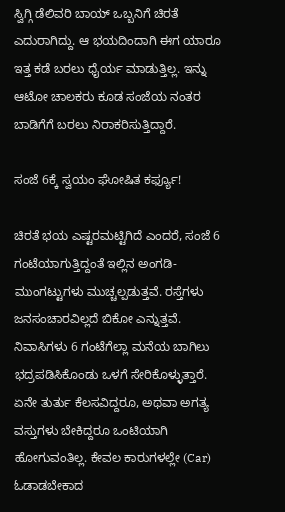ಸ್ವಿಗ್ಗಿ ಡೆಲಿವರಿ ಬಾಯ್ ಒಬ್ಬನಿಗೆ ಚಿರತೆ ಎದುರಾಗಿದ್ದು. ಆ ಭಯದಿಂದಾಗಿ ಈಗ ಯಾರೂ ಇತ್ತ ಕಡೆ ಬರಲು ಧೈರ್ಯ ಮಾಡುತ್ತಿಲ್ಲ. ಇನ್ನು ಆಟೋ ಚಾಲಕರು ಕೂಡ ಸಂಜೆಯ ನಂತರ ಬಾಡಿಗೆಗೆ ಬರಲು ನಿರಾಕರಿಸುತ್ತಿದ್ದಾರೆ.

ಸಂಜೆ 6ಕ್ಕೆ ಸ್ವಯಂ ಘೋಷಿತ ಕರ್ಫ್ಯೂ!

ಚಿರತೆ ಭಯ ಎಷ್ಟರಮಟ್ಟಿಗಿದೆ ಎಂದರೆ, ಸಂಜೆ 6 ಗಂಟೆಯಾಗುತ್ತಿದ್ದಂತೆ ಇಲ್ಲಿನ ಅಂಗಡಿ-ಮುಂಗಟ್ಟುಗಳು ಮುಚ್ಚಲ್ಪಡುತ್ತವೆ. ರಸ್ತೆಗಳು ಜನಸಂಚಾರವಿಲ್ಲದೆ ಬಿಕೋ ಎನ್ನುತ್ತವೆ. ನಿವಾಸಿಗಳು 6 ಗಂಟೆಗೆಲ್ಲಾ ಮನೆಯ ಬಾಗಿಲು ಭದ್ರಪಡಿಸಿಕೊಂಡು ಒಳಗೆ ಸೇರಿಕೊಳ್ಳುತ್ತಾರೆ. ಏನೇ ತುರ್ತು ಕೆಲಸವಿದ್ದರೂ, ಅಥವಾ ಅಗತ್ಯ ವಸ್ತುಗಳು ಬೇಕಿದ್ದರೂ ಒಂಟಿಯಾಗಿ ಹೋಗುವಂತಿಲ್ಲ. ಕೇವಲ ಕಾರುಗಳಲ್ಲೇ (Car) ಓಡಾಡಬೇಕಾದ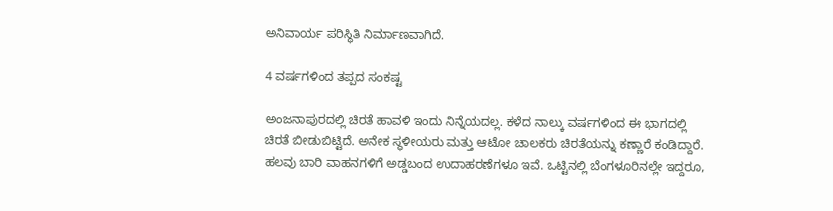ಅನಿವಾರ್ಯ ಪರಿಸ್ಥಿತಿ ನಿರ್ಮಾಣವಾಗಿದೆ.

4 ವರ್ಷಗಳಿಂದ ತಪ್ಪದ ಸಂಕಷ್ಟ

ಅಂಜನಾಪುರದಲ್ಲಿ ಚಿರತೆ ಹಾವಳಿ ಇಂದು ನಿನ್ನೆಯದಲ್ಲ. ಕಳೆದ ನಾಲ್ಕು ವರ್ಷಗಳಿಂದ ಈ ಭಾಗದಲ್ಲಿ ಚಿರತೆ ಬೀಡುಬಿಟ್ಟಿದೆ. ಅನೇಕ ಸ್ಥಳೀಯರು ಮತ್ತು ಆಟೋ ಚಾಲಕರು ಚಿರತೆಯನ್ನು ಕಣ್ಣಾರೆ ಕಂಡಿದ್ದಾರೆ. ಹಲವು ಬಾರಿ ವಾಹನಗಳಿಗೆ ಅಡ್ಡಬಂದ ಉದಾಹರಣೆಗಳೂ ಇವೆ. ಒಟ್ಟಿನಲ್ಲಿ ಬೆಂಗಳೂರಿನಲ್ಲೇ ಇದ್ದರೂ,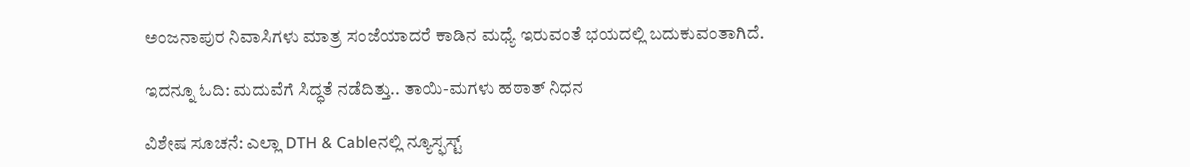ಅಂಜನಾಪುರ ನಿವಾಸಿಗಳು ಮಾತ್ರ ಸಂಜೆಯಾದರೆ ಕಾಡಿನ ಮಧ್ಯೆ ಇರುವಂತೆ ಭಯದಲ್ಲಿ ಬದುಕುವಂತಾಗಿದೆ.

ಇದನ್ನೂ ಓದಿ: ಮದುವೆಗೆ ಸಿದ್ಧತೆ ನಡೆದಿತ್ತು.. ತಾಯಿ-ಮಗಳು ಹಠಾತ್ ನಿಧನ

ವಿಶೇಷ ಸೂಚನೆ: ಎಲ್ಲಾ DTH & Cableನಲ್ಲಿ ನ್ಯೂಸ್ಫಸ್ಟ್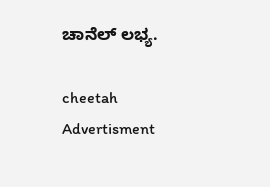ಚಾನೆಲ್ ಲಭ್ಯ.

cheetah
Advertisment